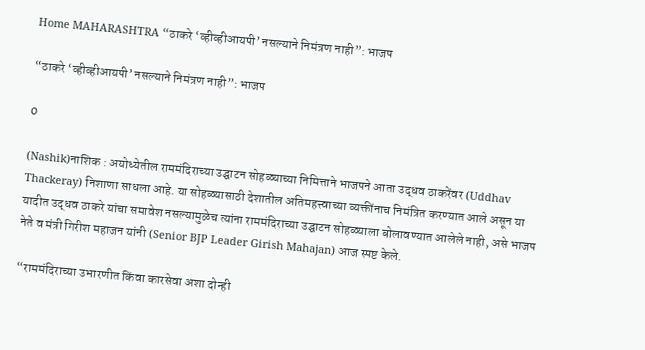Home MAHARASHTRA “ठाकरे ‘व्हीव्हीआयपी’ नसल्याने निमंत्रण नाही”: भाजप

“ठाकरे ‘व्हीव्हीआयपी’ नसल्याने निमंत्रण नाही”: भाजप

0

(Nashik)नाशिक : अयोध्येतील राममंदिराच्या उद्घाटन सोहळ्याच्या निमित्ताने भाजपने आता उद्धव ठाकरेंवर (Uddhav Thackeray) निशाणा साधला आहे. या सोहळ्यासाठी देशातील अतिमहत्त्वाच्या व्यक्तींनाच निमंत्रित करण्यात आले असून या यादीत उद्धव ठाकरे यांचा समावेश नसल्यामुळेच त्यांना राममंदिराच्या उद्घाटन सोहळ्याला बोलावण्यात आलेले नाही, असे भाजप नेते व मंत्री गिरीश महाजन यांनी (Senior BJP Leader Girish Mahajan) आज स्पष्ट केले.

“राममंदिराच्या उभारणीत किंवा कारसेवा अशा दोन्ही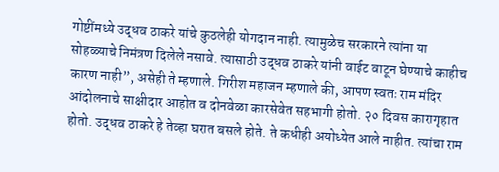गोष्टींमध्ये उद्धव ठाकरे यांचे कुठलेही योगदान नाही. त्यामुळेच सरकारने त्यांना या सोहळ्याचे निमंत्रण दिलेले नसावे. त्यासाठी उद्धव ठाकरे यांनी वाईट वाटून घेण्याचे काहीच कारण नाही”, असेही ते म्हणाले. गिरीश महाजन म्हणाले की, आपण स्वतः राम मंदिर आंदोलनाचे साक्षीदार आहोत व दोनवेळा कारसेवेत सहभागी होतो. २० दिवस कारागृहात होतो. उद्धव ठाकरे हे तेव्हा घरात बसले होते. ते कधीही अयोध्येत आले नाहीत. त्यांचा राम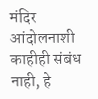मंदिर आंदोलनाशी काहीही संबंध नाही, हे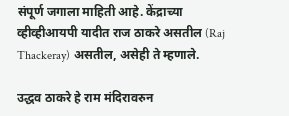संपूर्ण जगाला माहिती आहे. केंद्राच्या व्हीव्हीआयपी यादीत राज ठाकरे असतील (Raj Thackeray) असतील, असेही ते म्हणाले.

उद्धव ठाकरे हे राम मंदिरावरुन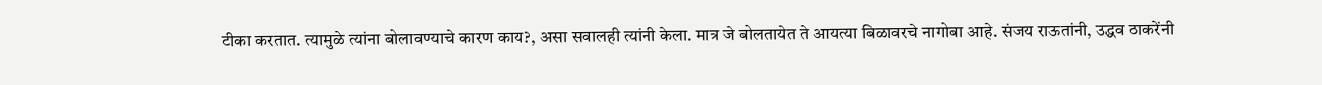टीका करतात. त्यामुळे त्यांना बोलावण्याचे कारण काय?, असा सवालही त्यांनी केला. मात्र जे बोलतायेत ते आयत्या बिळावरचे नागोबा आहे. संजय राऊतांनी, उद्धव ठाकरेंनी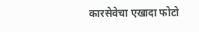कारसेवेचा एखादा फोटो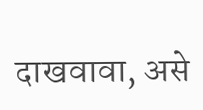दाखवावा, असे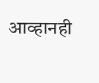आव्हानही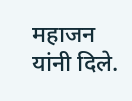महाजन यांनी दिले.